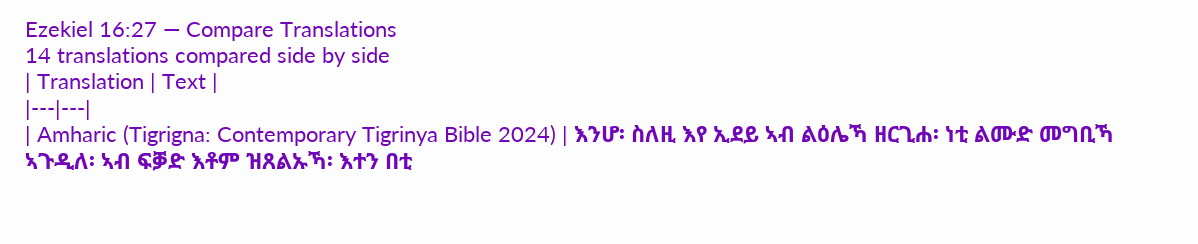Ezekiel 16:27 — Compare Translations
14 translations compared side by side
| Translation | Text |
|---|---|
| Amharic (Tigrigna: Contemporary Tigrinya Bible 2024) | እንሆ፡ ስለዚ እየ ኢደይ ኣብ ልዕሌኻ ዘርጊሐ፡ ነቲ ልሙድ መግቢኻ ኣጉዲለ፡ ኣብ ፍቓድ እቶም ዝጸልኡኻ፡ እተን በቲ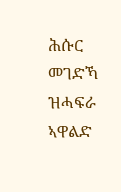ሕሱር መገድኻ ዝሓፍራ ኣዋልድ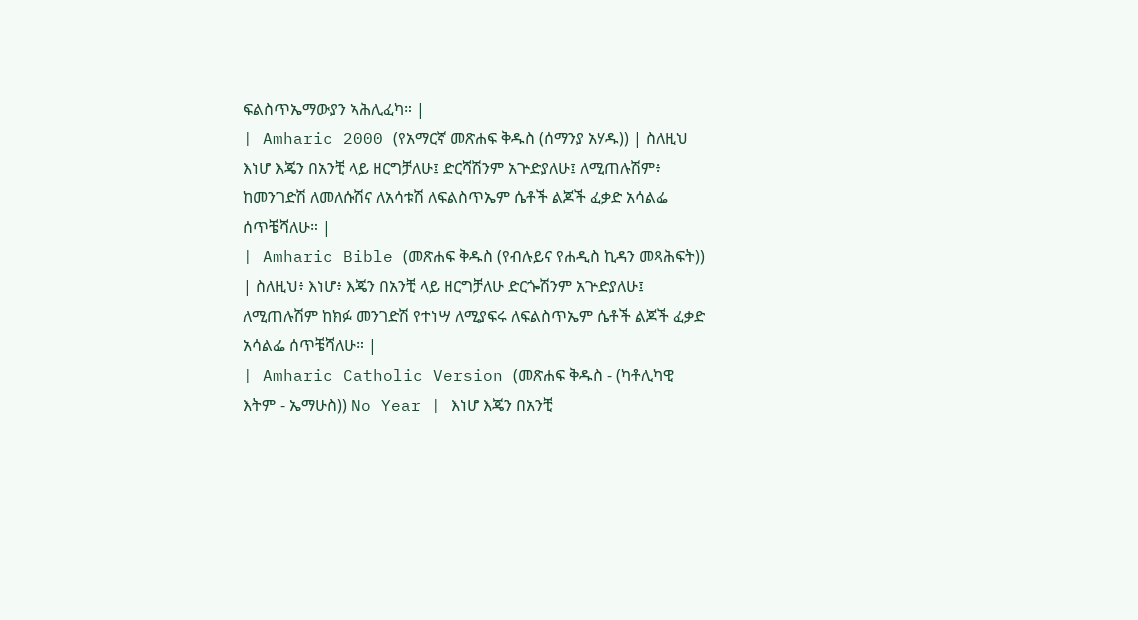ፍልስጥኤማውያን ኣሕሊፈካ። |
| Amharic 2000 (የአማርኛ መጽሐፍ ቅዱስ (ሰማንያ አሃዱ)) | ስለዚህ እነሆ እጄን በአንቺ ላይ ዘርግቻለሁ፤ ድርሻሽንም አጕድያለሁ፤ ለሚጠሉሽም፥ ከመንገድሽ ለመለሱሽና ለአሳቱሽ ለፍልስጥኤም ሴቶች ልጆች ፈቃድ አሳልፌ ሰጥቼሻለሁ። |
| Amharic Bible (መጽሐፍ ቅዱስ (የብሉይና የሐዲስ ኪዳን መጻሕፍት)) | ስለዚህ፥ እነሆ፥ እጄን በአንቺ ላይ ዘርግቻለሁ ድርጐሽንም አጕድያለሁ፤ ለሚጠሉሽም ከክፉ መንገድሽ የተነሣ ለሚያፍሩ ለፍልስጥኤም ሴቶች ልጆች ፈቃድ አሳልፌ ሰጥቼሻለሁ። |
| Amharic Catholic Version (መጽሐፍ ቅዱስ - (ካቶሊካዊ እትም - ኤማሁስ)) No Year | እነሆ እጄን በአንቺ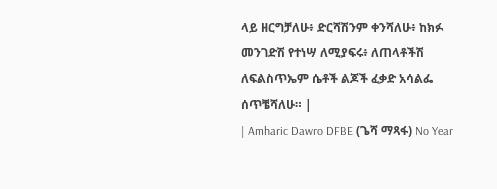ላይ ዘርግቻለሁ፥ ድርሻሽንም ቀንሻለሁ፥ ከክፉ መንገድሽ የተነሣ ለሚያፍሩ፥ ለጠላቶችሽ ለፍልስጥኤም ሴቶች ልጆች ፈቃድ አሳልፌ ሰጥቼሻለሁ። |
| Amharic Dawro DFBE (ጌሻ ማጻፋ) No Year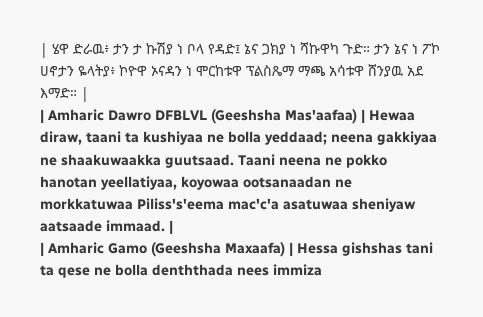| ሄዋ ድራዉ፥ ታን ታ ኩሽያ ነ ቦላ የዳድ፤ ኔና ጋክያ ነ ሻኩዋካ ጉድ። ታን ኔና ነ ፖኮ ሀኖታን ዬላትያ፥ ኮዮዋ ኦናዳን ነ ሞርከቱዋ ፕልስጼማ ማጫ አሳቱዋ ሸንያዉ አደ እማድ። |
| Amharic Dawro DFBLVL (Geeshsha Mas'aafaa) | Hewaa diraw, taani ta kushiyaa ne bolla yeddaad; neena gakkiyaa ne shaakuwaakka guutsaad. Taani neena ne pokko hanotan yeellatiyaa, koyowaa ootsanaadan ne morkkatuwaa Piliss's'eema mac'c'a asatuwaa sheniyaw aatsaade immaad. |
| Amharic Gamo (Geeshsha Maxaafa) | Hessa gishshas tani ta qese ne bolla denththada nees immiza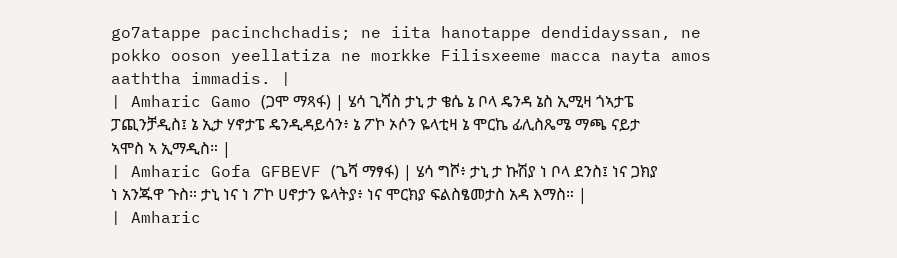go7atappe pacinchchadis; ne iita hanotappe dendidayssan, ne pokko ooson yeellatiza ne morkke Filisxeeme macca nayta amos aaththa immadis. |
| Amharic Gamo (ጋሞ ማጻፋ) | ሄሳ ጊሻስ ታኒ ታ ቄሴ ኔ ቦላ ዴንዳ ኔስ ኢሚዛ ጎኣታፔ ፓጪንቻዲስ፤ ኔ ኢታ ሃኖታፔ ዴንዲዳይሳን፥ ኔ ፖኮ ኦሶን ዬላቲዛ ኔ ሞርኬ ፊሊስጼሜ ማጫ ናይታ ኣሞስ ኣ ኢማዲስ። |
| Amharic Gofa GFBEVF (ጌሻ ማፃፋ) | ሄሳ ግሾ፥ ታኒ ታ ኩሽያ ነ ቦላ ደንስ፤ ነና ጋክያ ነ አንጁዋ ጉስ። ታኒ ነና ነ ፖኮ ሀኖታን ዬላትያ፥ ነና ሞርክያ ፍልስፄመታስ አዳ እማስ። |
| Amharic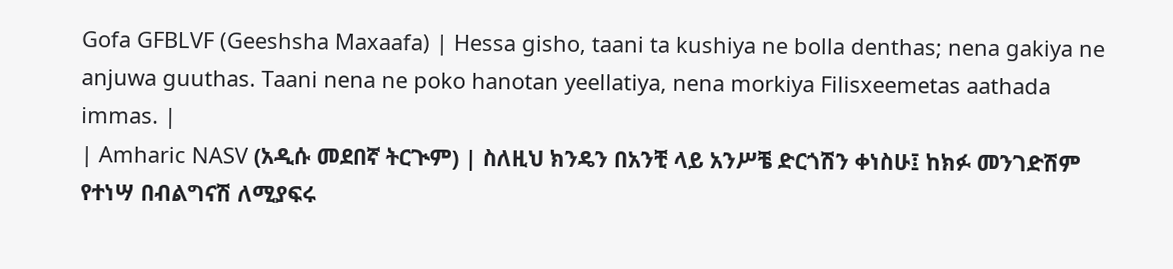Gofa GFBLVF (Geeshsha Maxaafa) | Hessa gisho, taani ta kushiya ne bolla denthas; nena gakiya ne anjuwa guuthas. Taani nena ne poko hanotan yeellatiya, nena morkiya Filisxeemetas aathada immas. |
| Amharic NASV (አዲሱ መደበኛ ትርጒም) | ስለዚህ ክንዴን በአንቺ ላይ አንሥቼ ድርጎሽን ቀነስሁ፤ ከክፉ መንገድሽም የተነሣ በብልግናሽ ለሚያፍሩ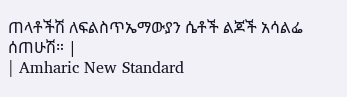ጠላቶችሽ ለፍልስጥኤማውያን ሴቶች ልጆች አሳልፌ ሰጠሁሽ። |
| Amharic New Standard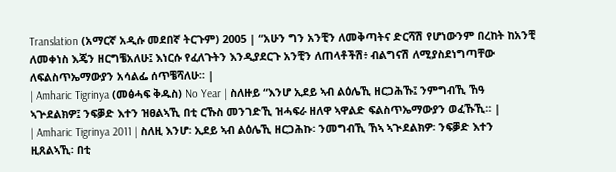Translation (አማርኛ አዲሱ መደበኛ ትርጉም) 2005 | “አሁን ግን አንቺን ለመቅጣትና ድርሻሽ የሆነውንም በረከት ከአንቺ ለመቀነስ እጄን ዘርግቼአለሁ፤ እነርሱ የፈለጉትን እንዲያደርጉ አንቺን ለጠላቶችሽ፥ ብልግናሽ ለሚያስደነግጣቸው ለፍልስጥኤማውያን አሳልፌ ሰጥቼሻለሁ። |
| Amharic Tigrinya (መፅሓፍ ቅዱስ) No Year | ስለዙይ “እንሆ ኢደይ ኣብ ልዕሌኺ ዘርጋሕኹ፤ ንምግብኺ ኸዓ ኣጕደልክዎ፤ ንፍቓድ እተን ዝፀልኣኺ በቲ ርኹስ መንገድኺ ዝሓፍራ ዘለዋ ኣዋልድ ፍልስጥኤማውያን ወፈኹኺ። |
| Amharic Tigrinya 2011 | ስለዚ እንሆ፡ ኢደይ ኣብ ልዕሌኺ ዘርጋሕኩ፡ ንመግብኺ ኸኣ ኣጒደልክዎ፡ ንፍቓድ እተን ዚጸልኣኺ፡ በቲ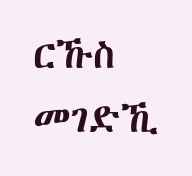ርኹስ መገድኺ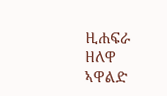ዚሐፍራ ዘለዋ ኣዋልድ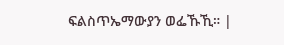ፍልስጥኤማውያን ወፌኹኺ። |